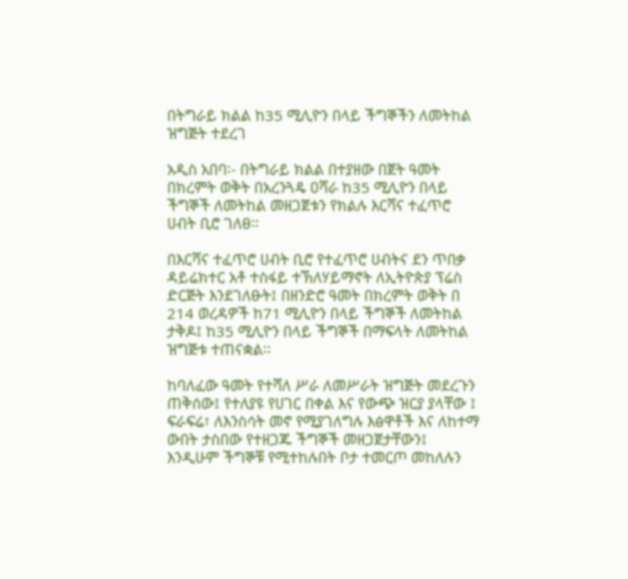በትግራይ ክልል ከ35 ሚሊዮን በላይ ችግኞችን ለመትከል ዝግጅት ተደረገ

አዲስ አበባ፡- በትግራይ ክልል በተያዘው በጀት ዓመት በክረምት ወቅት በአረንጓዴ ዐሻራ ከ35 ሚሊዮን በላይ ችግኞች ለመትከል መዘጋጀቱን የክልሉ እርሻና ተፈጥሮ ሀብት ቢሮ ገለፀ፡፡

በእርሻና ተፈጥሮ ሀብት ቢሮ የተፈጥሮ ሀብትና ደን ጥበቃ ዳይሬክተር አቶ ተስፋይ ተኽለሃይማኖት ለኢትዮጵያ ፕሬስ ድርጅት እንደገለፁት፤ በዘንድሮ ዓመት በክረምት ወቅት በ 214 ወረዳዎች ከ71 ሚሊዮን በላይ ችግኞች ለመትከል ታቅዶ፤ ከ35 ሚሊዮን በላይ ችግኞች በማፍላት ለመትከል ዝግጅቱ ተጠናቋል፡፡

ከባለፈው ዓመት የተሻለ ሥራ ለመሥራት ዝግጅት መደረጉን ጠቅሰው፤ የተለያዩ የሀገር በቀል እና የውጭ ዝርያ ያላቸው ፤ ፍራፍሬ፣ ለእንስሳት መኖ የሚያገለግሉ እፅዋቶች እና ለከተማ ውበት ታስበው የተዘጋጁ ችግኞች መዘጋጀታቸውን፤ እንዲሁም ችግኞቹ የሚተከሉበት ቦታ ተመርጦ መከለሉን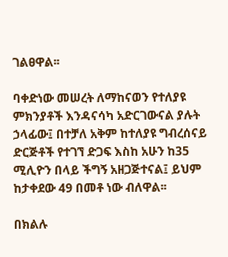ገልፀዋል፡፡

ባቀድነው መሠረት ለማከናወን የተለያዩ ምክንያቶች እንዳናሳካ አድርገውናል ያሉት ኃላፊው፤ በተቻለ አቅም ከተለያዩ ግብረሰናይ ድርጅቶች የተገኘ ድጋፍ እስከ አሁን ከ35 ሚሊዮን በላይ ችግኝ አዘጋጅተናል፤ ይህም ከታቀደው 49 በመቶ ነው ብለዋል፡፡

በክልሉ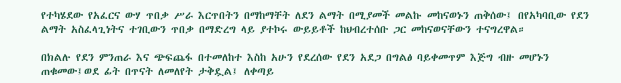የተካሄደው የአፈርና ውሃ ጥበቃ ሥራ እርጥበትን በማከማቸት ለደን ልማት በሚያመች መልኩ መከናወኑን ጠቅሰው፤ በየአካባቢው የደን ልማት አስፈላጊነትና ተገቢውን ጥበቃ በማድረግ ላይ ያተኮሩ ውይይቶች ከህብረተሰቡ ጋር መከናወናቸውን ተናግረዋል።

በክልሉ የደን ምንጠራ እና ጭፍጨፋ በተመለከተ እስከ አሁን የደረሰው የደን አደጋ በግልፅ ባይቀመጥም እጅግ ብዙ መሆኑን ጠቁመው፤ወደ ፊት በጥናት ለመለየት ታቅዷል፤ ለቀጣይ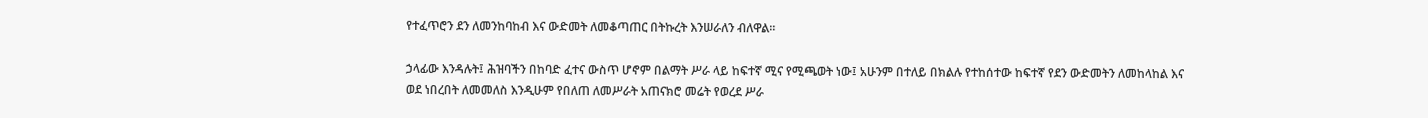የተፈጥሮን ደን ለመንከባከብ እና ውድመት ለመቆጣጠር በትኩረት እንሠራለን ብለዋል፡፡

ኃላፊው እንዳሉት፤ ሕዝባችን በከባድ ፈተና ውስጥ ሆኖም በልማት ሥራ ላይ ከፍተኛ ሚና የሚጫወት ነው፤ አሁንም በተለይ በክልሉ የተከሰተው ከፍተኛ የደን ውድመትን ለመከላከል እና ወደ ነበረበት ለመመለስ እንዲሁም የበለጠ ለመሥራት አጠናክሮ መሬት የወረደ ሥራ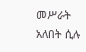መሥራት አለበት ሲሉ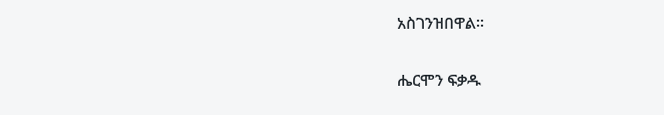አስገንዝበዋል፡፡

ሔርሞን ፍቃዱ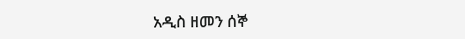አዲስ ዘመን ሰኞ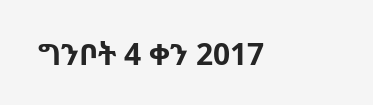ግንቦት 4 ቀን 2017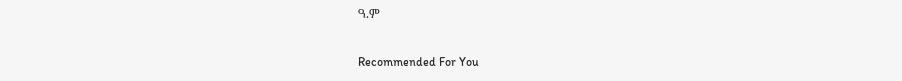ዓ.ም

Recommended For You